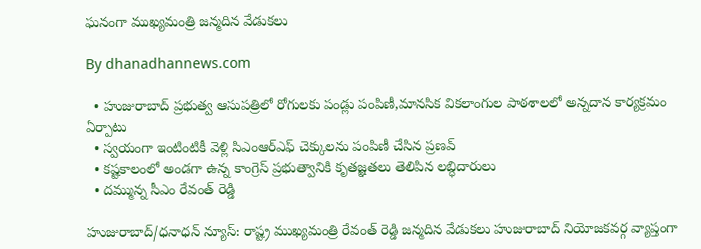ఘనంగా ముఖ్యమంత్రి జన్మదిన వేడుకలు

By dhanadhannews.com

  • హుజురాబాద్ ప్రభుత్వ ఆసుపత్రిలో రోగులకు పండ్లు పంపిణీ,మానసిక వికలాంగుల పాఠశాలలో అన్నదాన కార్యక్రమం ఏర్పాటు
  • స్వయంగా ఇంటింటికీ వెళ్లి సిఎంఆర్ఎఫ్ చెక్కులను పంపిణీ చేసిన ప్రణవ్
  • కష్టకాలంలో అండగా ఉన్న కాంగ్రెస్ ప్రభుత్వానికి కృతజ్ఞతలు తెలిపిన లబ్ధిదారులు
  • దమ్మున్న సీఎం రేవంత్ రెడ్డి

హుజురాబాద్/ధనాధన్ న్యూస్: రాష్ట్ర ముఖ్యమంత్రి రేవంత్ రెడ్డి జన్మదిన వేడుకలు హుజురాబాద్ నియోజకవర్గ వ్యాప్తంగా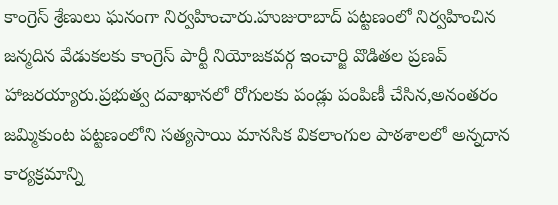కాంగ్రెస్ శ్రేణులు ఘనంగా నిర్వహించారు.హుజురాబాద్ పట్టణంలో నిర్వహించిన జన్మదిన వేడుకలకు కాంగ్రెస్ పార్టీ నియోజకవర్గ ఇంచార్జి వొడితల ప్రణవ్ హాజరయ్యారు.ప్రభుత్వ దవాఖానలో రోగులకు పండ్లు పంపిణీ చేసిన,అనంతరం జమ్మికుంట పట్టణంలోని సత్యసాయి మానసిక వికలాంగుల పాఠశాలలో అన్నదాన కార్యక్రమాన్ని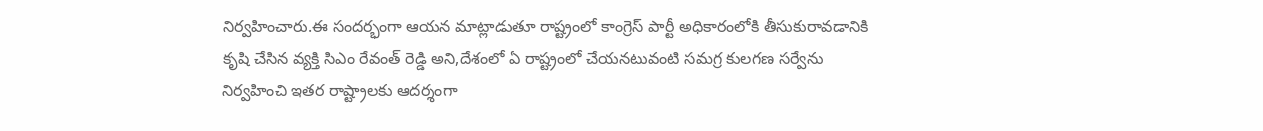నిర్వహించారు.ఈ సందర్భంగా ఆయన మాట్లాడుతూ రాష్ట్రంలో కాంగ్రెస్ పార్టీ అధికారంలోకి తీసుకురావడానికి కృషి చేసిన వ్యక్తి సిఎం రేవంత్ రెడ్డి అని,దేశంలో ఏ రాష్ట్రంలో చేయనటువంటి సమగ్ర కులగణ సర్వేను నిర్వహించి ఇతర రాష్ట్రాలకు ఆదర్శంగా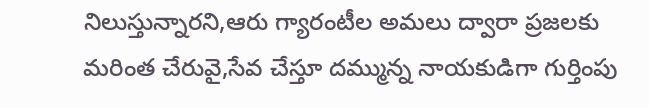నిలుస్తున్నారని,ఆరు గ్యారంటీల అమలు ద్వారా ప్రజలకు మరింత చేరువై,సేవ చేస్తూ దమ్మున్న నాయకుడిగా గుర్తింపు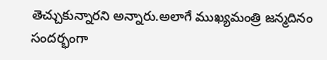తెచ్చుకున్నారని అన్నారు.అలాగే ముఖ్యమంత్రి జన్మదినం సందర్భంగా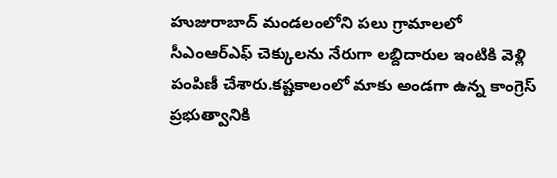హుజురాబాద్ మండలంలోని పలు గ్రామాలలో సీఎంఆర్ఎఫ్ చెక్కులను నేరుగా లబ్దిదారుల ఇంటికి వెళ్లి పంపిణీ చేశారు.కష్టకాలంలో మాకు అండగా ఉన్న కాంగ్రెస్ ప్రభుత్వానికి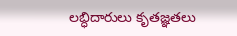లబ్ధిదారులు కృతజ్ఞతలు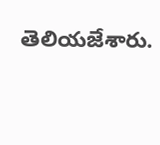తెలియజేశారు.